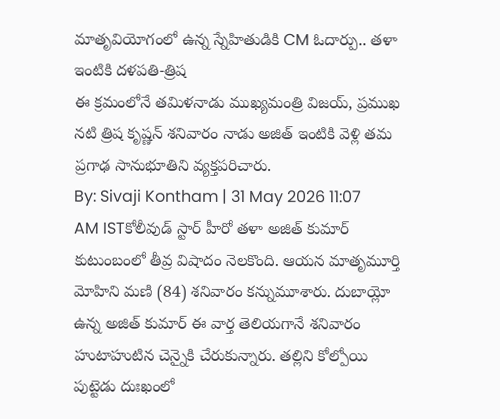మాతృవియోగంలో ఉన్న స్నేహితుడికి CM ఓదార్పు.. తళా ఇంటికి దళపతి-త్రిష
ఈ క్రమంలోనే తమిళనాడు ముఖ్యమంత్రి విజయ్, ప్రముఖ నటి త్రిష కృష్ణన్ శనివారం నాడు అజిత్ ఇంటికి వెళ్లి తమ ప్రగాఢ సానుభూతిని వ్యక్తపరిచారు.
By: Sivaji Kontham | 31 May 2026 11:07 AM ISTకోలీవుడ్ స్టార్ హీరో తళా అజిత్ కుమార్ కుటుంబంలో తీవ్ర విషాదం నెలకొంది. ఆయన మాతృమూర్తి మోహిని మణి (84) శనివారం కన్నుమూశారు. దుబాయ్లో ఉన్న అజిత్ కుమార్ ఈ వార్త తెలియగానే శనివారం హుటాహుటిన చెన్నైకి చేరుకున్నారు. తల్లిని కోల్పోయి పుట్టెడు దుఃఖంలో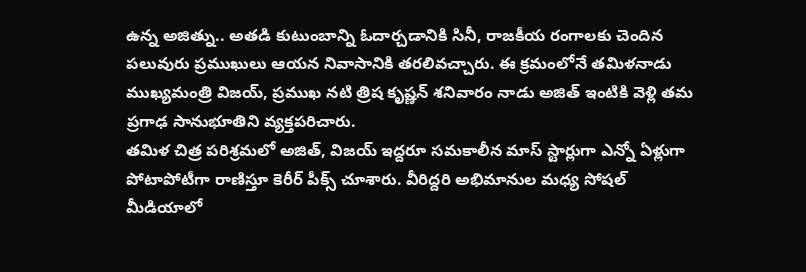ఉన్న అజిత్ను.. అతడి కుటుంబాన్ని ఓదార్చడానికి సినీ, రాజకీయ రంగాలకు చెందిన పలువురు ప్రముఖులు ఆయన నివాసానికి తరలివచ్చారు. ఈ క్రమంలోనే తమిళనాడు ముఖ్యమంత్రి విజయ్, ప్రముఖ నటి త్రిష కృష్ణన్ శనివారం నాడు అజిత్ ఇంటికి వెళ్లి తమ ప్రగాఢ సానుభూతిని వ్యక్తపరిచారు.
తమిళ చిత్ర పరిశ్రమలో అజిత్, విజయ్ ఇద్దరూ సమకాలీన మాస్ స్టార్లుగా ఎన్నో ఏళ్లుగా పోటాపోటీగా రాణిస్తూ కెరీర్ పీక్స్ చూశారు. వీరిద్దరి అభిమానుల మధ్య సోషల్ మీడియాలో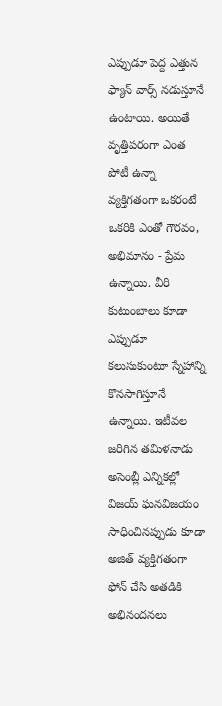ఎప్పుడూ పెద్ద ఎత్తున ఫ్యాన్ వార్స్ నడుస్తూనే ఉంటాయి. అయితే వృత్తిపరంగా ఎంత పోటీ ఉన్నా వ్యక్తిగతంగా ఒకరంటే ఒకరికి ఎంతో గౌరవం, అభిమానం - ప్రేమ ఉన్నాయి. వీరి కుటుంబాలు కూడా ఎప్పుడూ కలుసుకుంటూ స్నేహాన్ని కొనసాగిస్తూనే ఉన్నాయి. ఇటీవల జరిగిన తమిళనాడు అసెంబ్లీ ఎన్నికల్లో విజయ్ ఘనవిజయం సాధించినప్పుడు కూడా అజిత్ వ్యక్తిగతంగా ఫోన్ చేసి అతడికి అభినందనలు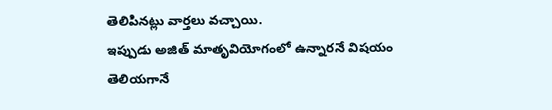తెలిపినట్లు వార్తలు వచ్చాయి.
ఇప్పుడు అజిత్ మాతృవియోగంలో ఉన్నారనే విషయం తెలియగానే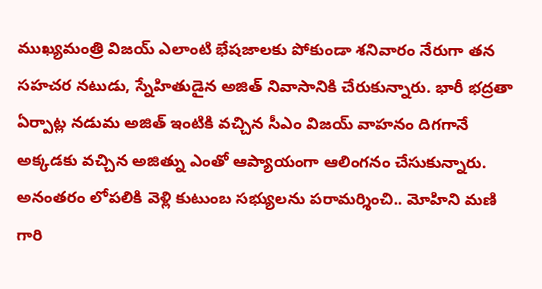ముఖ్యమంత్రి విజయ్ ఎలాంటి భేషజాలకు పోకుండా శనివారం నేరుగా తన సహచర నటుడు, స్నేహితుడైన అజిత్ నివాసానికి చేరుకున్నారు. భారీ భద్రతా ఏర్పాట్ల నడుమ అజిత్ ఇంటికి వచ్చిన సీఎం విజయ్ వాహనం దిగగానే అక్కడకు వచ్చిన అజిత్ను ఎంతో ఆప్యాయంగా ఆలింగనం చేసుకున్నారు. అనంతరం లోపలికి వెళ్లి కుటుంబ సభ్యులను పరామర్శించి.. మోహిని మణి గారి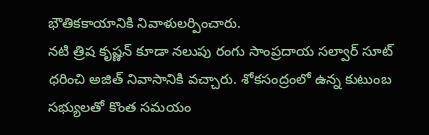భౌతికకాయానికి నివాళులర్పించారు.
నటి త్రిష కృష్ణన్ కూడా నలుపు రంగు సాంప్రదాయ సల్వార్ సూట్ ధరించి అజిత్ నివాసానికి వచ్చారు. శోకసంద్రంలో ఉన్న కుటుంబ సభ్యులతో కొంత సమయం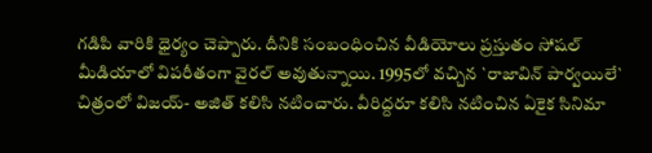గడిపి వారికి ధైర్యం చెప్పారు. దీనికి సంబంధించిన వీడియోలు ప్రస్తుతం సోషల్ మీడియాలో విపరీతంగా వైరల్ అవుతున్నాయి. 1995లో వచ్చిన `రాజావిన్ పార్వయిలే` చిత్రంలో విజయ్- అజిత్ కలిసి నటించారు. వీరిద్దరూ కలిసి నటించిన ఏకైక సినిమా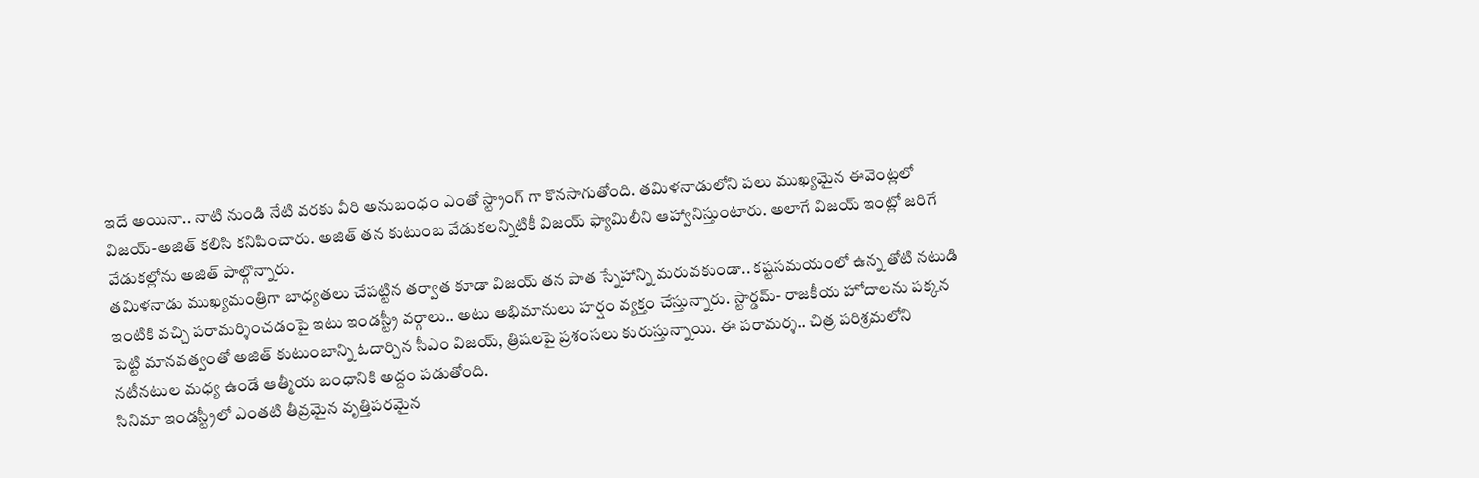ఇదే అయినా.. నాటి నుండి నేటి వరకు వీరి అనుబంధం ఎంతో స్ట్రాంగ్ గా కొనసాగుతోంది. తమిళనాడులోని పలు ముఖ్యమైన ఈవెంట్లలో విజయ్-అజిత్ కలిసి కనిపించారు. అజిత్ తన కుటుంబ వేడుకలన్నిటికీ విజయ్ ఫ్యామిలీని ఆహ్వానిస్తుంటారు. అలాగే విజయ్ ఇంట్లో జరిగే వేడుకల్లోను అజిత్ పాల్గొన్నారు.
తమిళనాడు ముఖ్యమంత్రిగా బాధ్యతలు చేపట్టిన తర్వాత కూడా విజయ్ తన పాత స్నేహాన్ని మరువకుండా.. కష్టసమయంలో ఉన్న తోటి నటుడి ఇంటికి వచ్చి పరామర్శించడంపై ఇటు ఇండస్ట్రీ వర్గాలు.. అటు అభిమానులు హర్షం వ్యక్తం చేస్తున్నారు. స్టార్డమ్- రాజకీయ హోదాలను పక్కన పెట్టి మానవత్వంతో అజిత్ కుటుంబాన్ని ఓదార్చిన సీఎం విజయ్, త్రిషలపై ప్రశంసలు కురుస్తున్నాయి. ఈ పరామర్శ.. చిత్ర పరిశ్రమలోని నటీనటుల మధ్య ఉండే ఆత్మీయ బంధానికి అద్దం పడుతోంది.
సినిమా ఇండస్ట్రీలో ఎంతటి తీవ్రమైన వృత్తిపరమైన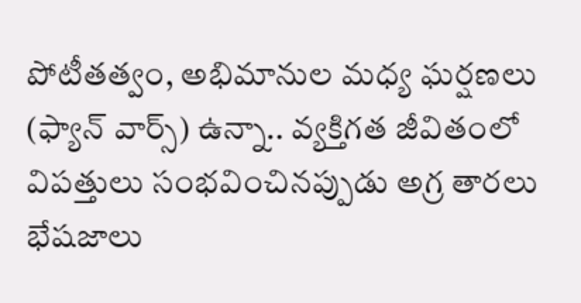పోటీతత్వం, అభిమానుల మధ్య ఘర్షణలు (ఫ్యాన్ వార్స్) ఉన్నా.. వ్యక్తిగత జీవితంలో విపత్తులు సంభవించినప్పుడు అగ్ర తారలు భేషజాలు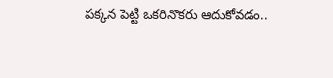పక్కన పెట్టి ఒకరినొకరు ఆదుకోవడం..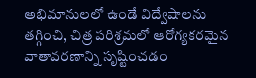అభిమానులలో ఉండే విద్వేషాలను తగ్గించి, చిత్ర పరిశ్రమలో ఆరోగ్యకరమైన వాతావరణాన్ని సృష్టించడం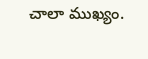చాలా ముఖ్యం.